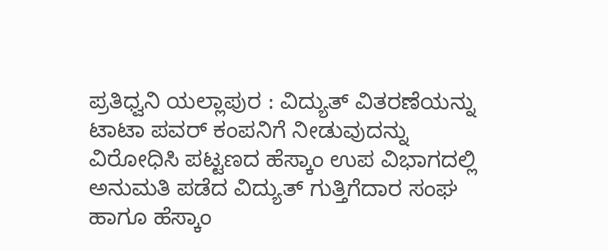ಪ್ರತಿಧ್ವನಿ ಯಲ್ಲಾಪುರ : ವಿದ್ಯುತ್ ವಿತರಣೆಯನ್ನು ಟಾಟಾ ಪವರ್ ಕಂಪನಿಗೆ ನೀಡುವುದನ್ನು ವಿರೋಧಿಸಿ ಪಟ್ಟಣದ ಹೆಸ್ಕಾಂ ಉಪ ವಿಭಾಗದಲ್ಲಿ ಅನುಮತಿ ಪಡೆದ ವಿದ್ಯುತ್ ಗುತ್ತಿಗೆದಾರ ಸಂಘ ಹಾಗೂ ಹೆಸ್ಕಾಂ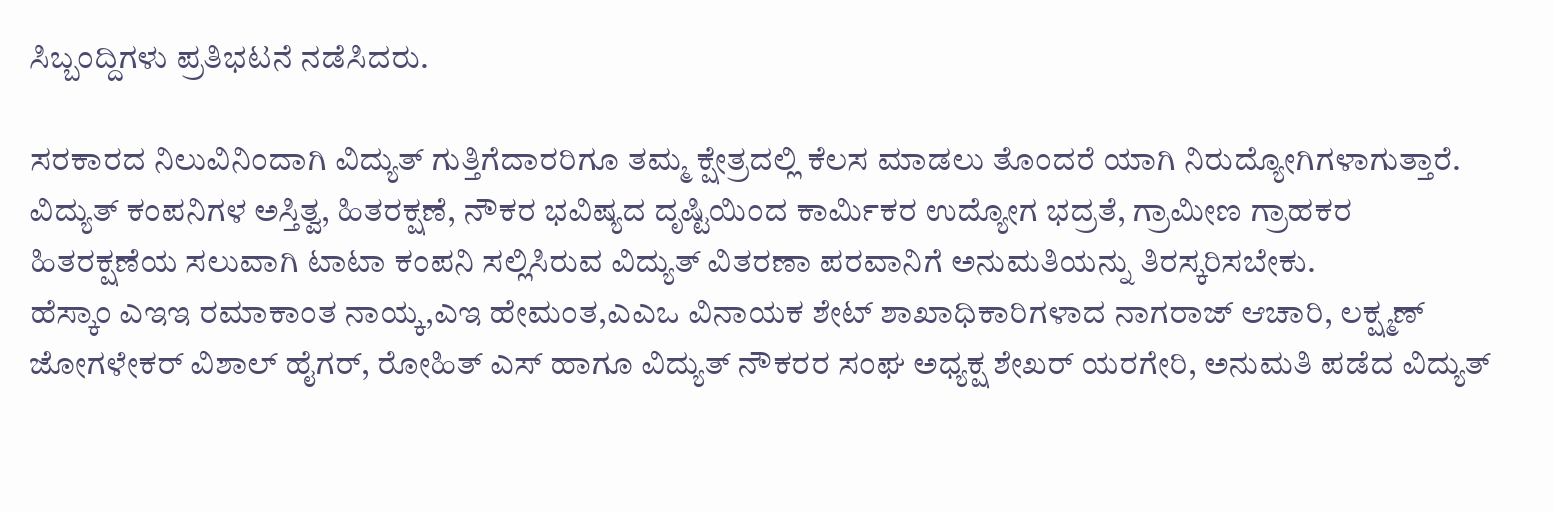ಸಿಬ್ಬಂದ್ದಿಗಳು ಪ್ರತಿಭಟನೆ ನಡೆಸಿದರು.

ಸರಕಾರದ ನಿಲುವಿನಿಂದಾಗಿ ವಿದ್ಯುತ್ ಗುತ್ತಿಗೆದಾರರಿಗೂ ತಮ್ಮ ಕ್ಷೇತ್ರದಲ್ಲಿ ಕೆಲಸ ಮಾಡಲು ತೊಂದರೆ ಯಾಗಿ ನಿರುದ್ಯೋಗಿಗಳಾಗುತ್ತಾರೆ. ವಿದ್ಯುತ್ ಕಂಪನಿಗಳ ಅಸ್ತಿತ್ವ, ಹಿತರಕ್ಷಣೆ, ನೌಕರ ಭವಿಷ್ಯದ ದೃಷ್ಟಿಯಿಂದ ಕಾರ್ಮಿಕರ ಉದ್ಯೋಗ ಭದ್ರತೆ, ಗ್ರಾಮೀಣ ಗ್ರಾಹಕರ ಹಿತರಕ್ಷಣೆಯ ಸಲುವಾಗಿ ಟಾಟಾ ಕಂಪನಿ ಸಲ್ಲಿಸಿರುವ ವಿದ್ಯುತ್ ವಿತರಣಾ ಪರವಾನಿಗೆ ಅನುಮತಿಯನ್ನು ತಿರಸ್ಕರಿಸಬೇಕು.
ಹೆಸ್ಕಾಂ ಎಇಇ ರಮಾಕಾಂತ ನಾಯ್ಕ,ಎಇ ಹೇಮಂತ,ಎಎಒ ವಿನಾಯಕ ಶೇಟ್ ಶಾಖಾಧಿಕಾರಿಗಳಾದ ನಾಗರಾಜ್ ಆಚಾರಿ, ಲಕ್ಷ್ಮಣ್ ಜೋಗಳೇಕರ್ ವಿಶಾಲ್ ಹೈಗರ್, ರೋಹಿತ್ ಎಸ್ ಹಾಗೂ ವಿದ್ಯುತ್ ನೌಕರರ ಸಂಘ ಅಧ್ಯಕ್ಷ ಶೇಖರ್ ಯರಗೇರಿ, ಅನುಮತಿ ಪಡೆದ ವಿದ್ಯುತ್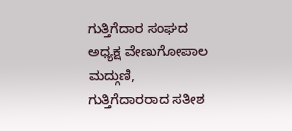ಗುತ್ತಿಗೆದಾರ ಸಂಘದ ಅಧ್ಯಕ್ಷ ವೇಣುಗೋಪಾಲ ಮದ್ಗುಣಿ, ಗುತ್ತಿಗೆದಾರರಾದ ಸತೀಶ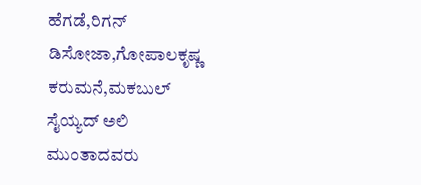ಹೆಗಡೆ,ರಿಗನ್ ಡಿಸೋಜಾ,ಗೋಪಾಲಕೃಷ್ಣ ಕರುಮನೆ,ಮಕಬುಲ್ ಸೈಯ್ಯದ್ ಅಲಿ ಮುಂತಾದವರು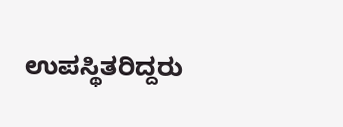ಉಪಸ್ಥಿತರಿದ್ದರು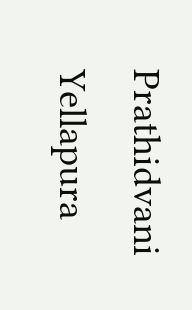Prathidvani Yellapura